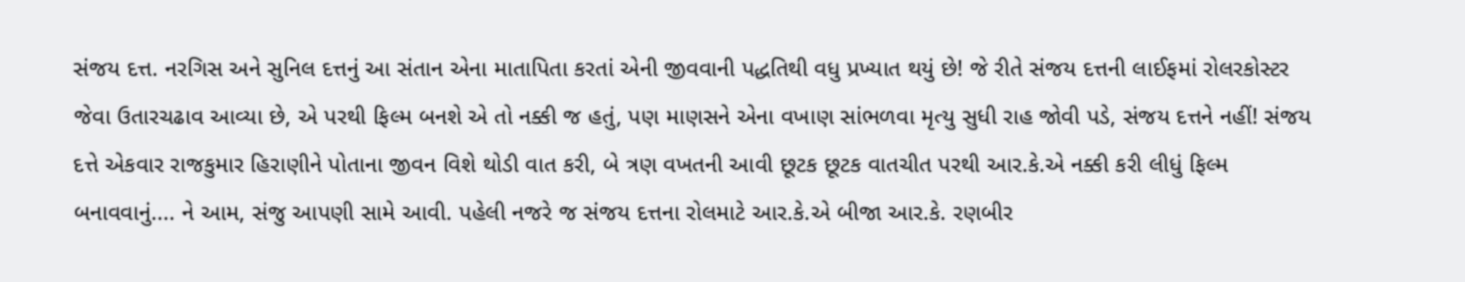સંજય દત્ત. નરગિસ અને સુનિલ દત્તનું આ સંતાન એના માતાપિતા કરતાં એની જીવવાની પદ્ધતિથી વધુ પ્રખ્યાત થયું છે! જે રીતે સંજય દત્તની લાઈફમાં રોલરકોસ્ટર જેવા ઉતારચઢાવ આવ્યા છે, એ પરથી ફિલ્મ બનશે એ તો નક્કી જ હતું, પણ માણસને એના વખાણ સાંભળવા મૃત્યુ સુધી રાહ જોવી પડે, સંજય દત્તને નહીં! સંજય દત્તે એકવાર રાજકુમાર હિરાણીને પોતાના જીવન વિશે થોડી વાત કરી, બે ત્રણ વખતની આવી છૂટક છૂટક વાતચીત પરથી આર.કે.એ નક્કી કરી લીધું ફિલ્મ બનાવવાનું.... ને આમ, સંજુ આપણી સામે આવી. પહેલી નજરે જ સંજય દત્તના રોલમાટે આર.કે.એ બીજા આર.કે. રણબીર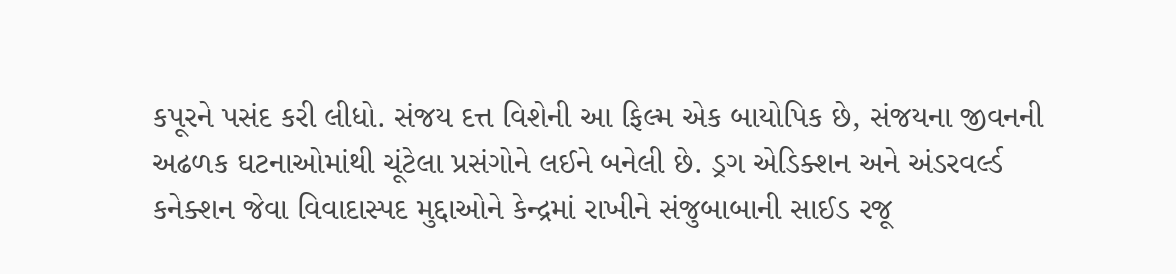કપૂરને પસંદ કરી લીધો. સંજય દત્ત વિશેની આ ફિલ્મ એક બાયોપિક છે, સંજયના જીવનની અઢળક ઘટનાઓમાંથી ચૂંટેલા પ્રસંગોને લઈને બનેલી છે. ડ્રગ એડિક્શન અને અંડરવર્લ્ડ કનેક્શન જેવા વિવાદાસ્પદ મુદ્દાઓને કેન્દ્રમાં રાખીને સંજુબાબાની સાઈડ રજૂ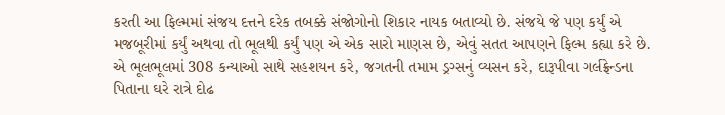કરતી આ ફિલ્મમાં સંજય દત્તને દરેક તબક્કે સંજોગોનો શિકાર નાયક બતાવ્યો છે. સંજયે જે પણ કર્યું એ મજબૂરીમાં કર્યું અથવા તો ભૂલથી કર્યું પણ એ એક સારો માણસ છે, એવું સતત આપણને ફિલ્મ કહ્યા કરે છે. એ ભૂલભૂલમાં 308 કન્યાઓ સાથે સહશયન કરે, જગતની તમામ ડ્રગ્સનું વ્યસન કરે, દારૂપીવા ગર્લફ્રેન્ડના પિતાના ઘરે રાત્રે દોઢ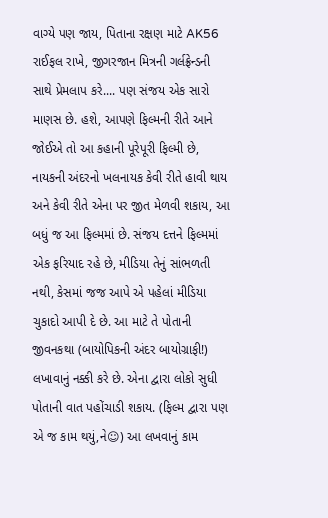વાગ્યે પણ જાય, પિતાના રક્ષણ માટે AK56 રાઈફલ રાખે, જીગરજાન મિત્રની ગર્લફ્રેન્ડની સાથે પ્રેમલાપ કરે.... પણ સંજય એક સારો માણસ છે. હશે, આપણે ફિલ્મની રીતે આને જોઈએ તો આ કહાની પૂરેપૂરી ફિલ્મી છે, નાયકની અંદરનો ખલનાયક કેવી રીતે હાવી થાય અને કેવી રીતે એના પર જીત મેળવી શકાય, આ બધું જ આ ફિલ્મમાં છે. સંજય દત્તને ફિલ્મમાં એક ફરિયાદ રહે છે, મીડિયા તેનું સાંભળતી નથી, કેસમાં જજ આપે એ પહેલાં મીડિયા ચુકાદો આપી દે છે. આ માટે તે પોતાની જીવનકથા (બાયોપિકની અંદર બાયોગ્રાફી!) લખાવાનું નક્કી કરે છે. એના દ્વારા લોકો સુધી પોતાની વાત પહોંચાડી શકાય. (ફિલ્મ દ્વારા પણ એ જ કામ થયું,ને☺) આ લખવાનું કામ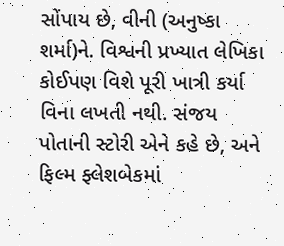સોંપાય છે, વીની (અનુષ્કા શર્મા)ને. વિશ્વની પ્રખ્યાત લેખિકા કોઈપણ વિશે પૂરી ખાત્રી કર્યા વિના લખતી નથી. સંજય પોતાની સ્ટોરી એને કહે છે, અને ફિલ્મ ફ્લેશબેકમાં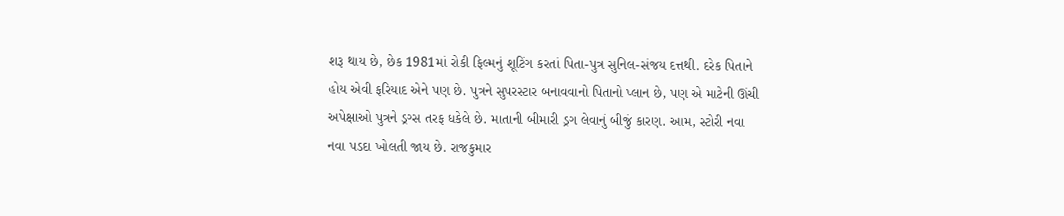શરૂ થાય છે, છેક 1981માં રોકી ફિલ્મનું શૂટિંગ કરતાં પિતા-પુત્ર સુનિલ-સંજય દત્તથી. દરેક પિતાને હોય એવી ફરિયાદ એને પણ છે. પુત્રને સુપરસ્ટાર બનાવવાનો પિતાનો પ્લાન છે, પણ એ માટેની ઊંચી અપેક્ષાઓ પુત્રને ડ્રગ્સ તરફ ધકેલે છે. માતાની બીમારી ડ્રગ લેવાનું બીજું કારણ. આમ, સ્ટોરી નવા નવા પડદા ખોલતી જાય છે. રાજકુમાર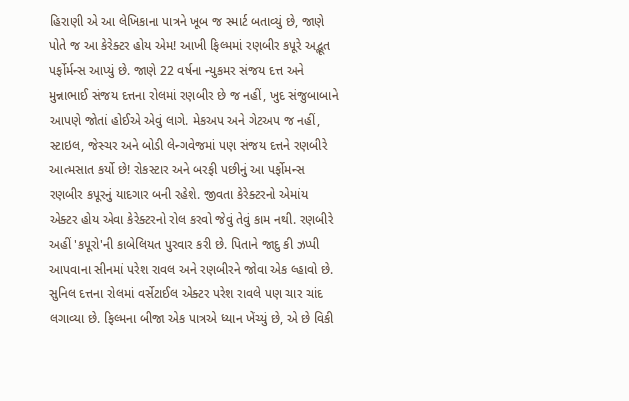હિરાણી એ આ લેખિકાના પાત્રને ખૂબ જ સ્માર્ટ બતાવ્યું છે, જાણે પોતે જ આ કેરેક્ટર હોય એમ! આખી ફિલ્મમાં રણબીર કપૂરે અદ્ભૂત પર્ફોર્મન્સ આપ્યું છે. જાણે 22 વર્ષના ન્યુકમર સંજય દત્ત અને મુન્નાભાઈ સંજય દત્તના રોલમાં રણબીર છે જ નહીં, ખુદ સંજુબાબાને આપણે જોતાં હોઈએ એવું લાગે. મેકઅપ અને ગેટઅપ જ નહીં, સ્ટાઇલ, જેસ્ચર અને બોડી લેન્ગવેજમાં પણ સંજય દત્તને રણબીરે આત્મસાત કર્યો છે! રોકસ્ટાર અને બરફી પછીનું આ પર્ફોમન્સ રણબીર કપૂરનું યાદગાર બની રહેશે. જીવતા કેરેક્ટરનો એમાંય એક્ટર હોય એવા કેરેક્ટરનો રોલ કરવો જેવું તેવું કામ નથી. રણબીરે અહીં 'કપૂરો'ની કાબેલિયત પુરવાર કરી છે. પિતાને જાદુ કી ઝપ્પી આપવાના સીનમાં પરેશ રાવલ અને રણબીરને જોવા એક લ્હાવો છે. સુનિલ દત્તના રોલમાં વર્સેટાઈલ એક્ટર પરેશ રાવલે પણ ચાર ચાંદ લગાવ્યા છે. ફિલ્મના બીજા એક પાત્રએ ધ્યાન ખેંચ્યું છે, એ છે વિકી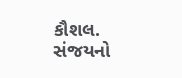કૌશલ. સંજયનો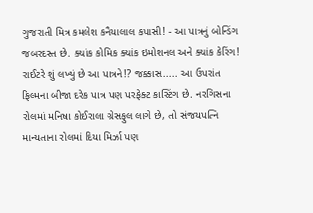ગુજરાતી મિત્ર કમલેશ કનૈયાલાલ કપાસી! - આ પાત્રનું બોન્ડિંગ જબરદસ્ત છે. ક્યાંક કોમિક ક્યાંક ઇમોશનલ અને ક્યાંક કેરિંગ! રાઈટરે શું લખ્યું છે આ પાત્રને!? જક્કાસ..... આ ઉપરાંત ફિલ્મના બીજા દરેક પાત્ર પણ પરફેક્ટ કાસ્ટિંગ છે. નરગિસના રોલમાં મનિષા કોઈરાલા ગ્રેસફુલ લાગે છે, તો સંજયપત્નિ માન્યતાના રોલમાં દિયા મિર્ઝા પણ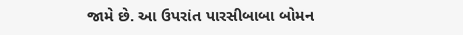જામે છે. આ ઉપરાંત પારસીબાબા બોમન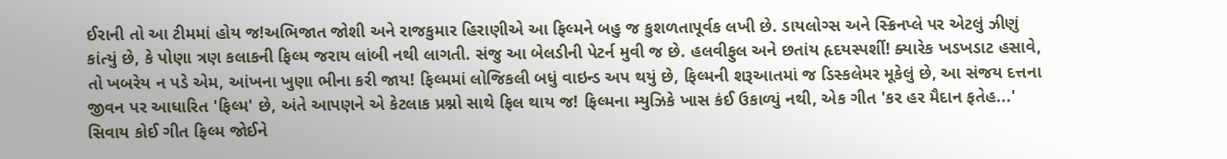ઈરાની તો આ ટીમમાં હોય જ!અભિજાત જોશી અને રાજકુમાર હિરાણીએ આ ફિલ્મને બહુ જ કુશળતાપૂર્વક લખી છે. ડાયલોગ્સ અને સ્ક્રિનપ્લે પર એટલું ઝીણું કાંત્યું છે, કે પોણા ત્રણ કલાકની ફિલ્મ જરાય લાંબી નથી લાગતી. સંજુ આ બેલડીની પેટર્ન મુવી જ છે. હલવીફુલ અને છતાંય હૃદયસ્પર્શી! ક્યારેક ખડખડાટ હસાવે, તો ખબરેય ન પડે એમ, આંખના ખુણા ભીના કરી જાય! ફિલ્મમાં લોજિકલી બધું વાઇન્ડ અપ થયું છે, ફિલ્મની શરૂઆતમાં જ ડિસ્કલેમર મૂકેલું છે, આ સંજય દત્તના જીવન પર આધારિત 'ફિલ્મ' છે, અંતે આપણને એ કેટલાક પ્રશ્નો સાથે ફિલ થાય જ! ફિલ્મના મ્યુઝિકે ખાસ કંઈ ઉકાળ્યું નથી, એક ગીત 'કર હર મૈદાન ફતેહ...' સિવાય કોઈ ગીત ફિલ્મ જોઈને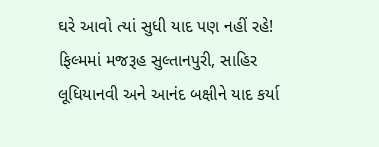ઘરે આવો ત્યાં સુધી યાદ પણ નહીં રહે! ફિલ્મમાં મજરૂહ સુલ્તાનપુરી, સાહિર લૂધિયાનવી અને આનંદ બક્ષીને યાદ કર્યા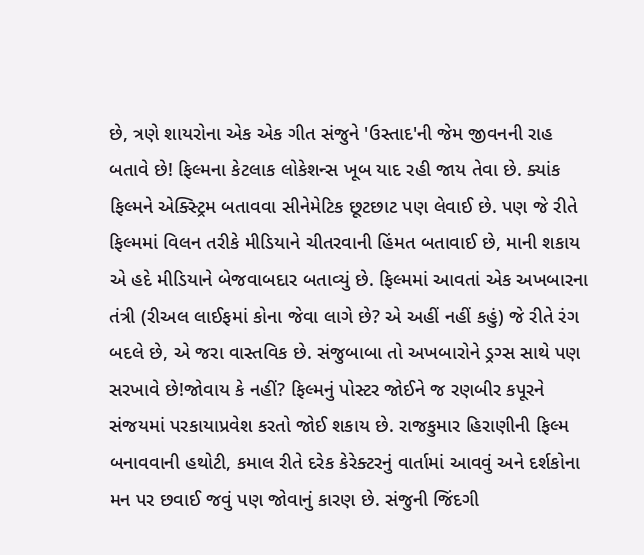છે, ત્રણે શાયરોના એક એક ગીત સંજુને 'ઉસ્તાદ'ની જેમ જીવનની રાહ બતાવે છે! ફિલ્મના કેટલાક લોકેશન્સ ખૂબ યાદ રહી જાય તેવા છે. ક્યાંક ફિલ્મને એક્સ્ટ્રિમ બતાવવા સીનેમેટિક છૂટછાટ પણ લેવાઈ છે. પણ જે રીતે ફિલ્મમાં વિલન તરીકે મીડિયાને ચીતરવાની હિંમત બતાવાઈ છે, માની શકાય એ હદે મીડિયાને બેજવાબદાર બતાવ્યું છે. ફિલ્મમાં આવતાં એક અખબારના તંત્રી (રીઅલ લાઈફમાં કોના જેવા લાગે છે? એ અહીં નહીં કહું) જે રીતે રંગ બદલે છે, એ જરા વાસ્તવિક છે. સંજુબાબા તો અખબારોને ડ્રગ્સ સાથે પણ સરખાવે છે!જોવાય કે નહીં? ફિલ્મનું પોસ્ટર જોઈને જ રણબીર કપૂરને સંજયમાં પરકાયાપ્રવેશ કરતો જોઈ શકાય છે. રાજકુમાર હિરાણીની ફિલ્મ બનાવવાની હથોટી, કમાલ રીતે દરેક કેરેક્ટરનું વાર્તામાં આવવું અને દર્શકોના મન પર છવાઈ જવું પણ જોવાનું કારણ છે. સંજુની જિંદગી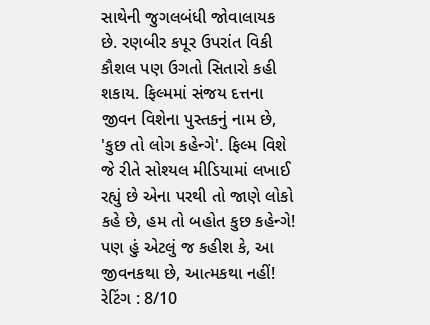સાથેની જુગલબંધી જોવાલાયક છે. રણબીર કપૂર ઉપરાંત વિકી કૌશલ પણ ઉગતો સિતારો કહી શકાય. ફિલ્મમાં સંજય દત્તના જીવન વિશેના પુસ્તકનું નામ છે, 'કુછ તો લોગ કહેન્ગે'. ફિલ્મ વિશે જે રીતે સોશ્યલ મીડિયામાં લખાઈ રહ્યું છે એના પરથી તો જાણે લોકો કહે છે, હમ તો બહોત કુછ કહેન્ગે! પણ હું એટલું જ કહીશ કે, આ જીવનકથા છે, આત્મકથા નહીં! રેટિંગ : 8/10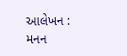આલેખન : મનન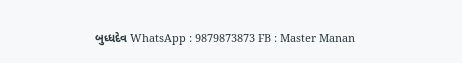બુધ્ધદેવ WhatsApp : 9879873873 FB : Master Manan